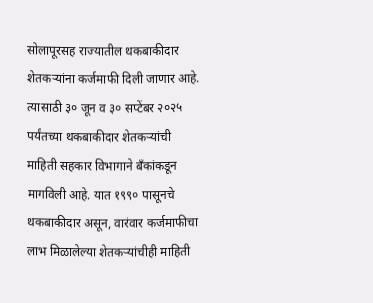सोलापूरसह राज्यातील थकबाकीदार शेतकऱ्यांना कर्जमाफी दिली जाणार आहे. त्यासाठी ३० जून व ३० सप्टेंबर २०२५ पर्यंतच्या थकबाकीदार शेतकऱ्यांची माहिती सहकार विभागाने बॅंकांकडून मागविली आहे. यात १९९० पासूनचे थकबाकीदार असून, वारंवार कर्जमाफीचा लाभ मिळालेल्या शेतकऱ्यांचीही माहिती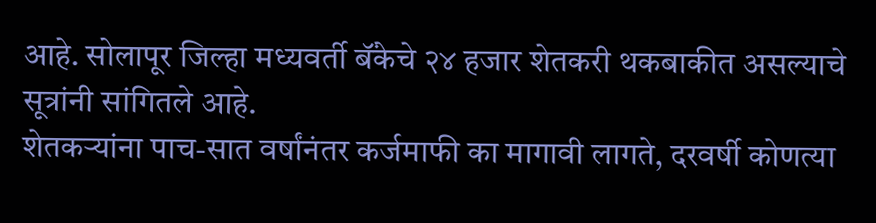आहे. सोलापूर जिल्हा मध्यवर्ती बॅंकेचे २४ हजार शेतकरी थकबाकीत असल्याचे सूत्रांनी सांगितले आहे.
शेतकऱ्यांना पाच-सात वर्षांनंतर कर्जमाफी का मागावी लागते, दरवर्षी कोणत्या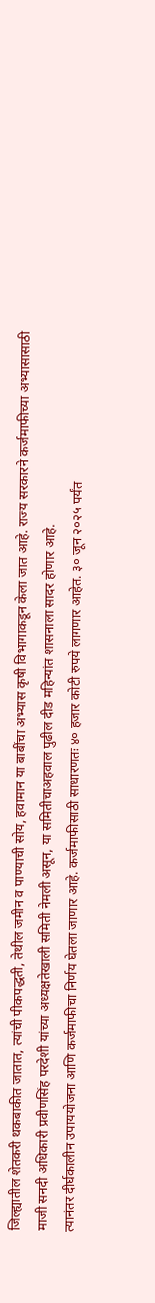जिल्ह्यातील शेतकरी थकबाकीत जातात, त्यांची पीकपद्धती, तेथील जमीन व पाण्याची सोय, हवामान या बाबींचा अभ्यास कृषी विभागाकडून केला जात आहे. राज्य सरकारने कर्जमाफीच्या अभ्यासासाठी माजी सनदी अधिकारी प्रवीणसिंह परदेशी यांच्या अध्यक्षतेखाली समिती नेमली असून, या समितीचाअहवाल पुढील दीड महिन्यांत शासनाला सादर होणार आहे.
त्यानंतर दीर्घकालीन उपाययोजना आणि कर्जमाफीचा निर्णय घेतला जाणार आहे. कर्जमाफीसाठी साधारणतः ४० हजार कोटी रुपये लागणार आहेत. ३० जून २०२५ पर्यंत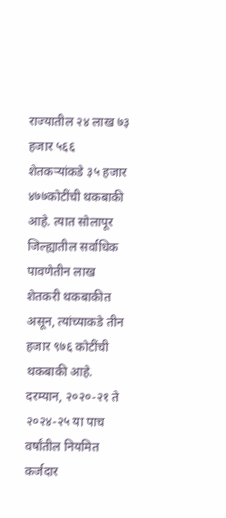राज्यातील २४ लाख ७३ हजार ५६६ शेतकऱ्यांकडे ३५ हजार ४७७कोटींची थकबाकी आहे. त्यात सोलापूर जिल्ह्यातील सर्वाधिक पावणेतीन लाख शेतकरी थकबाकीत असून, त्यांच्याकडे तीन हजार ९७६ कोटींची थकबाकी आहे. दरम्यान, २०२०-२१ ते २०२४-२५ या पाच वर्षांतील नियमित कर्जदार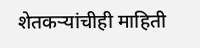शेतकऱ्यांचीही माहिती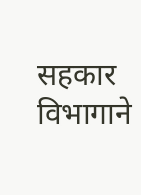सहकार विभागाने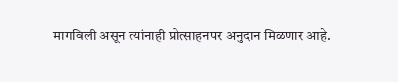मागविली असून त्यांनाही प्रोत्साहनपर अनुदान मिळणार आहे.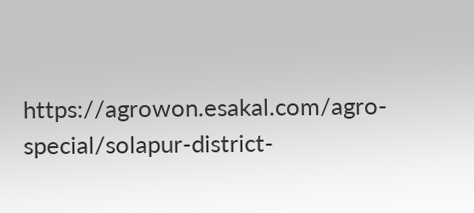https://agrowon.esakal.com/agro-special/solapur-district-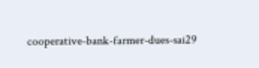cooperative-bank-farmer-dues-sai29